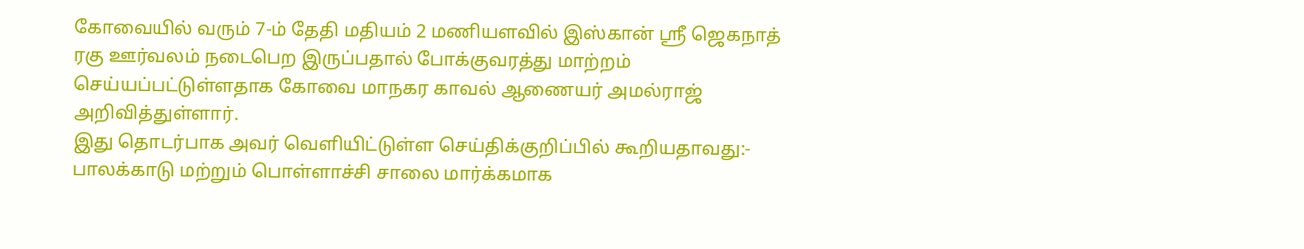கோவையில் வரும் 7-ம் தேதி மதியம் 2 மணியளவில் இஸ்கான் ஸ்ரீ ஜெகநாத் ரகு ஊர்வலம் நடைபெற இருப்பதால் போக்குவரத்து மாற்றம் செய்யப்பட்டுள்ளதாக கோவை மாநகர காவல் ஆணையர் அமல்ராஜ் அறிவித்துள்ளார்.
இது தொடர்பாக அவர் வெளியிட்டுள்ள செய்திக்குறிப்பில் கூறியதாவது:-
பாலக்காடு மற்றும் பொள்ளாச்சி சாலை மார்க்கமாக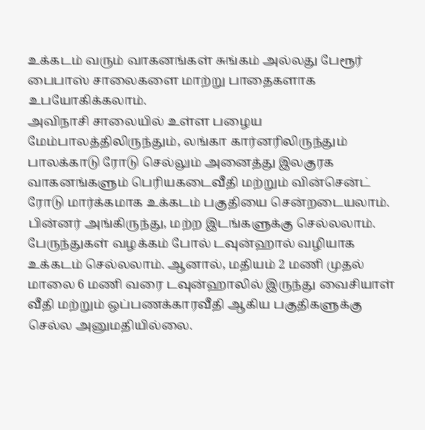உக்கடம் வரும் வாகனங்கள் சுங்கம் அல்லது பேரூர் பைபாஸ் சாலைகளை மாற்று பாதைகளாக உபயோகிக்கலாம்.
அவிநாசி சாலையில் உள்ள பழைய மேம்பாலத்திலிருந்தும், லங்கா கார்னரிலிருந்தும் பாலக்காடு ரோடு செல்லும் அனைத்து இலகுரக வாகனங்களும் பெரியகடைவீதி மற்றும் வின்சென்ட் ரோடு மார்க்கமாக உக்கடம் பகுதியை சென்றடையலாம். பின்னர் அங்கிருந்து, மற்ற இடங்களுக்கு செல்லலாம்.
பேருந்துகள் வழக்கம் போல் டவுன்ஹால் வழியாக உக்கடம் செல்லலாம். ஆனால், மதியம் 2 மணி முதல் மாலை 6 மணி வரை டவுன்ஹாலில் இருந்து வைசியாள் வீதி மற்றும் ஒப்பணக்காரவீதி ஆகிய பகுதிகளுக்கு செல்ல அனுமதியில்லை.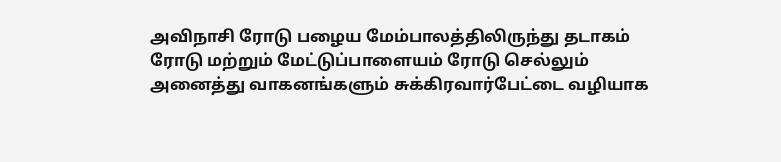அவிநாசி ரோடு பழைய மேம்பாலத்திலிருந்து தடாகம் ரோடு மற்றும் மேட்டுப்பாளையம் ரோடு செல்லும் அனைத்து வாகனங்களும் சுக்கிரவார்பேட்டை வழியாக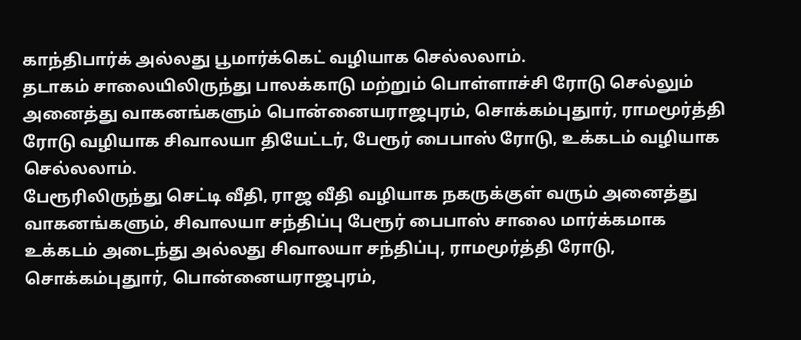காந்திபார்க் அல்லது பூமார்க்கெட் வழியாக செல்லலாம்.
தடாகம் சாலையிலிருந்து பாலக்காடு மற்றும் பொள்ளாச்சி ரோடு செல்லும் அனைத்து வாகனங்களும் பொன்னையராஜபுரம், சொக்கம்புதுார், ராமமூர்த்தி ரோடு வழியாக சிவாலயா தியேட்டர், பேரூர் பைபாஸ் ரோடு, உக்கடம் வழியாக செல்லலாம்.
பேரூரிலிருந்து செட்டி வீதி, ராஜ வீதி வழியாக நகருக்குள் வரும் அனைத்து வாகனங்களும், சிவாலயா சந்திப்பு பேரூர் பைபாஸ் சாலை மார்க்கமாக உக்கடம் அடைந்து அல்லது சிவாலயா சந்திப்பு, ராமமூர்த்தி ரோடு, சொக்கம்புதுார், பொன்னையராஜபுரம்,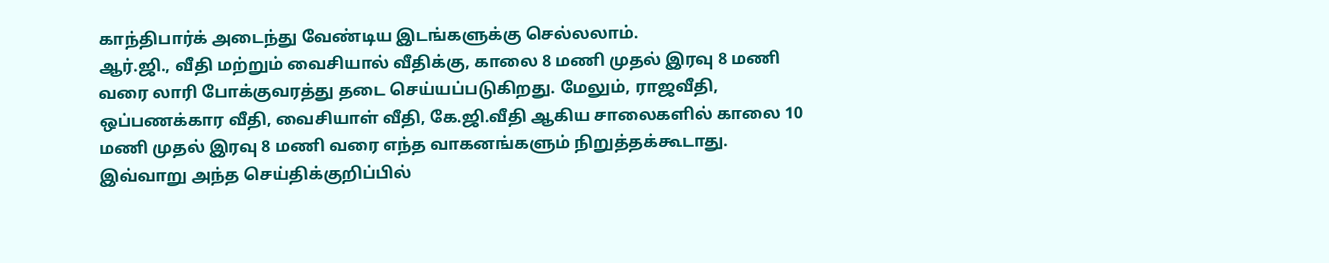காந்திபார்க் அடைந்து வேண்டிய இடங்களுக்கு செல்லலாம்.
ஆர்.ஜி., வீதி மற்றும் வைசியால் வீதிக்கு, காலை 8 மணி முதல் இரவு 8 மணி வரை லாரி போக்குவரத்து தடை செய்யப்படுகிறது. மேலும், ராஜவீதி, ஒப்பணக்கார வீதி, வைசியாள் வீதி, கே.ஜி.வீதி ஆகிய சாலைகளில் காலை 10 மணி முதல் இரவு 8 மணி வரை எந்த வாகனங்களும் நிறுத்தக்கூடாது.
இவ்வாறு அந்த செய்திக்குறிப்பில்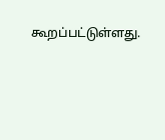கூறப்பட்டுள்ளது.